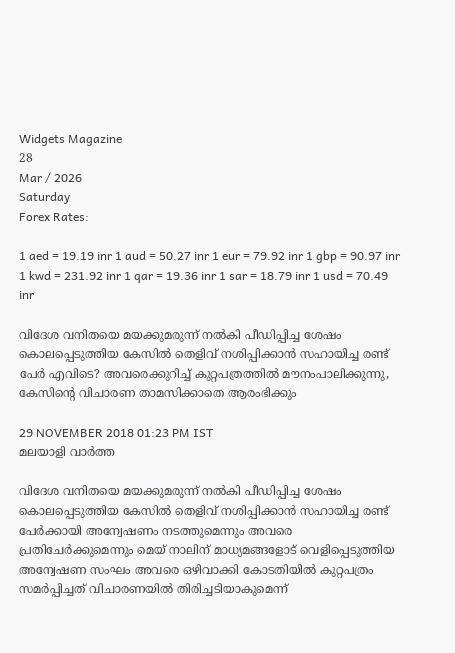Widgets Magazine
28
Mar / 2026
Saturday
Forex Rates:

1 aed = 19.19 inr 1 aud = 50.27 inr 1 eur = 79.92 inr 1 gbp = 90.97 inr 1 kwd = 231.92 inr 1 qar = 19.36 inr 1 sar = 18.79 inr 1 usd = 70.49 inr

വിദേശ വനിതയെ മയക്കുമരുന്ന് നല്‍കി പീഡിപ്പിച്ച ശേഷം കൊലപ്പെടുത്തിയ കേസില്‍ തെളിവ് നശിപ്പിക്കാന്‍ സഹായിച്ച രണ്ട് പേര്‍ എവിടെ? അവരെക്കുറിച്ച് കുറ്റപത്രത്തില്‍ മൗനംപാലിക്കുന്നു, കേസിന്റെ വിചാരണ താമസിക്കാതെ ആരംഭിക്കും

29 NOVEMBER 2018 01:23 PM IST
മലയാളി വാര്‍ത്ത

വിദേശ വനിതയെ മയക്കുമരുന്ന് നല്‍കി പീഡിപ്പിച്ച ശേഷം കൊലപ്പെടുത്തിയ കേസില്‍ തെളിവ് നശിപ്പിക്കാന്‍ സഹായിച്ച രണ്ട് പേര്‍ക്കായി അന്വേഷണം നടത്തുമെന്നും അവരെ പ്രതിചേര്‍ക്കുമെന്നും മെയ് നാലിന് മാധ്യമങ്ങളോട് വെളിപ്പെടുത്തിയ അന്വേഷണ സംഘം അവരെ ഒഴിവാക്കി കോടതിയില്‍ കുറ്റപത്രം സമര്‍പ്പിച്ചത് വിചാരണയില്‍ തിരിച്ചടിയാകുമെന്ന്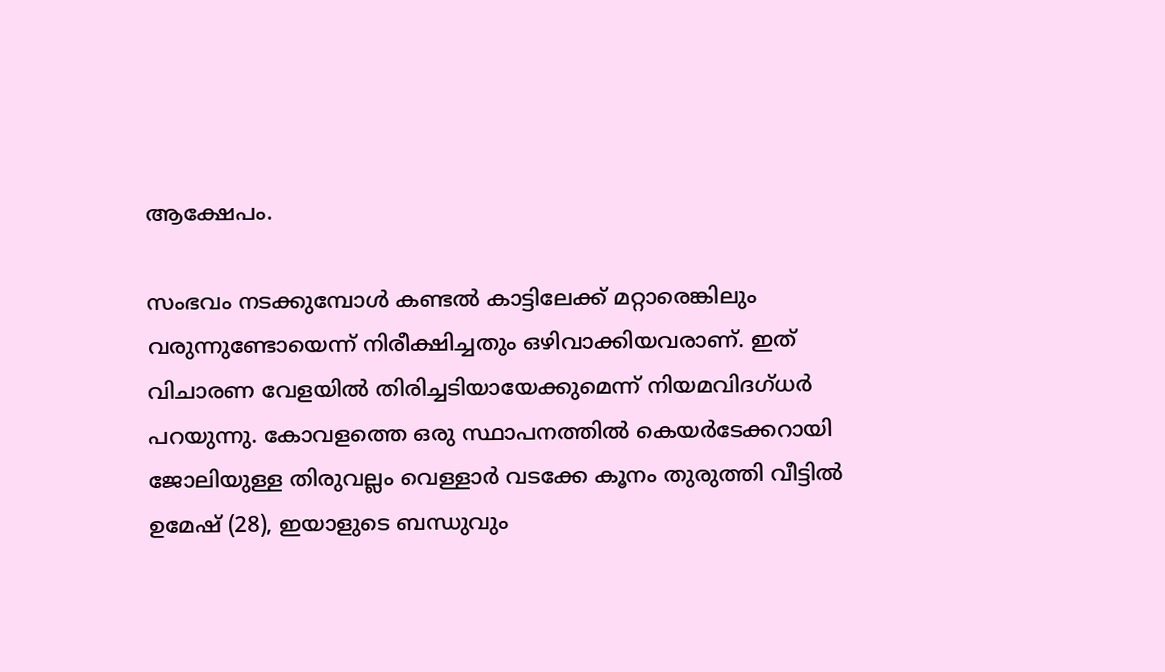ആക്ഷേപം.

സംഭവം നടക്കുമ്പോള്‍ കണ്ടല്‍ കാട്ടിലേക്ക് മറ്റാരെങ്കിലും വരുന്നുണ്ടോയെന്ന് നിരീക്ഷിച്ചതും ഒഴിവാക്കിയവരാണ്. ഇത് വിചാരണ വേളയില്‍ തിരിച്ചടിയായേക്കുമെന്ന് നിയമവിദഗ്ധര്‍ പറയുന്നു. കോവളത്തെ ഒരു സ്ഥാപനത്തില്‍ കെയര്‍ടേക്കറായി ജോലിയുള്ള തിരുവല്ലം വെള്ളാര്‍ വടക്കേ കൂനം തുരുത്തി വീട്ടില്‍ ഉമേഷ് (28), ഇയാളുടെ ബന്ധുവും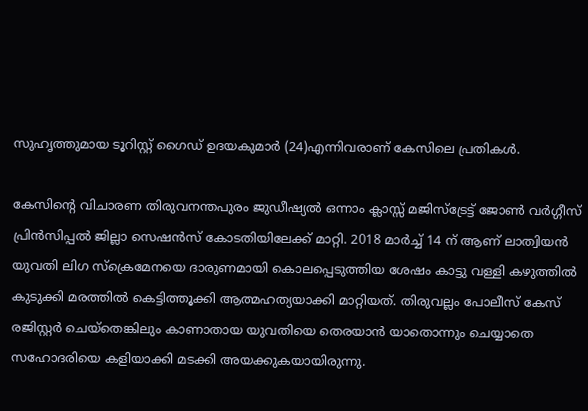സുഹൃത്തുമായ ടൂറിസ്റ്റ് ഗൈഡ് ഉദയകുമാര്‍ (24)എന്നിവരാണ് കേസിലെ പ്രതികള്‍.

കേസിന്റെ വിചാരണ തിരുവനന്തപുരം ജുഡീഷ്യല്‍ ഒന്നാം ക്ലാസ്സ് മജിസ്‌ട്രേട്ട് ജോണ്‍ വര്‍ഗ്ഗീസ് പ്രിന്‍സിപ്പല്‍ ജില്ലാ സെഷന്‍സ് കോടതിയിലേക്ക് മാറ്റി. 2018 മാര്‍ച്ച് 14 ന് ആണ് ലാത്വിയന്‍ യുവതി ലിഗ സ്‌ക്രെമേനയെ ദാരുണമായി കൊലപ്പെടുത്തിയ ശേഷം കാട്ടു വള്ളി കഴുത്തില്‍ കുടുക്കി മരത്തില്‍ കെട്ടിത്തൂക്കി ആത്മഹത്യയാക്കി മാറ്റിയത്. തിരുവല്ലം പോലീസ് കേസ് രജിസ്റ്റര്‍ ചെയ്‌തെങ്കിലും കാണാതായ യുവതിയെ തെരയാന്‍ യാതൊന്നും ചെയ്യാതെ സഹോദരിയെ കളിയാക്കി മടക്കി അയക്കുകയായിരുന്നു.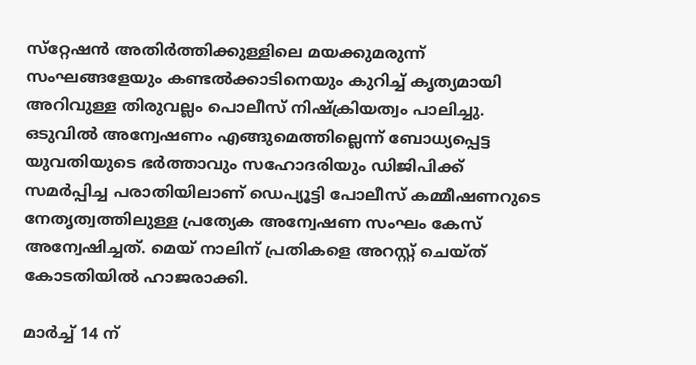സ്‌റ്റേഷന്‍ അതിര്‍ത്തിക്കുള്ളിലെ മയക്കുമരുന്ന് സംഘങ്ങളേയും കണ്ടല്‍ക്കാടിനെയും കുറിച്ച് കൃത്യമായി അറിവുള്ള തിരുവല്ലം പൊലീസ് നിഷ്‌ക്രിയത്വം പാലിച്ചു. ഒടുവില്‍ അന്വേഷണം എങ്ങുമെത്തില്ലെന്ന് ബോധ്യപ്പെട്ട യുവതിയുടെ ഭര്‍ത്താവും സഹോദരിയും ഡിജിപിക്ക് സമര്‍പ്പിച്ച പരാതിയിലാണ് ഡെപ്യൂട്ടി പോലീസ് കമ്മീഷണറുടെ നേതൃത്വത്തിലുള്ള പ്രത്യേക അന്വേഷണ സംഘം കേസ് അന്വേഷിച്ചത്. മെയ് നാലിന് പ്രതികളെ അറസ്റ്റ് ചെയ്ത് കോടതിയില്‍ ഹാജരാക്കി.

മാര്‍ച്ച് 14 ന്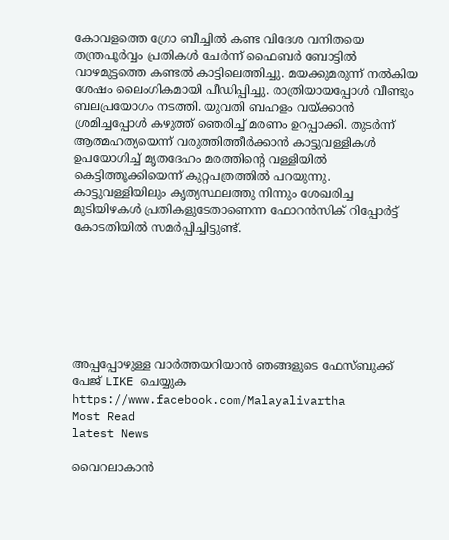കോവളത്തെ ഗ്രോ ബീച്ചില്‍ കണ്ട വിദേശ വനിതയെ തന്ത്രപൂര്‍വ്വം പ്രതികള്‍ ചേര്‍ന്ന് ഫൈബര്‍ ബോട്ടില്‍ വാഴമുട്ടത്തെ കണ്ടല്‍ കാട്ടിലെത്തിച്ചു. മയക്കുമരുന്ന് നല്‍കിയ ശേഷം ലൈംഗികമായി പീഡിപ്പിച്ചു. രാത്രിയായപ്പോള്‍ വീണ്ടും ബലപ്രയോഗം നടത്തി. യുവതി ബഹളം വയ്ക്കാന്‍ ശ്രമിച്ചപ്പോള്‍ കഴുത്ത് ഞെരിച്ച് മരണം ഉറപ്പാക്കി. തുടര്‍ന്ന് ആത്മഹത്യയെന്ന് വരുത്തിത്തീര്‍ക്കാന്‍ കാട്ടുവള്ളികള്‍ ഉപയോഗിച്ച് മൃതദേഹം മരത്തിന്റെ വള്ളിയില്‍ കെട്ടിത്തൂക്കിയെന്ന് കുറ്റപത്രത്തില്‍ പറയുന്നു. കാട്ടുവള്ളിയിലും കൃത്യസ്ഥലത്തു നിന്നും ശേഖരിച്ച മുടിയിഴകള്‍ പ്രതികളുടേതാണെന്ന ഫോറന്‍സിക് റിപ്പോര്‍ട്ട് കോടതിയില്‍ സമര്‍പ്പിച്ചിട്ടുണ്ട്.







അപ്പപ്പോഴുള്ള വാര്‍ത്തയറിയാന്‍ ഞങ്ങളുടെ ഫേസ്‌ബുക്ക്‌ പേജ് LIKE ചെയ്യുക
https://www.facebook.com/Malayalivartha
Most Read
latest News

വൈറലാകാന്‍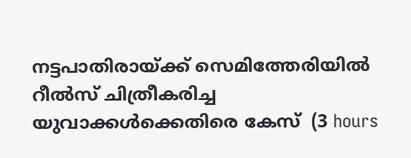നട്ടപാതിരായ്ക്ക് സെമിത്തേരിയില്‍ റീല്‍സ് ചിത്രീകരിച്ച യുവാക്കള്‍ക്കെതിരെ കേസ്  (3 hours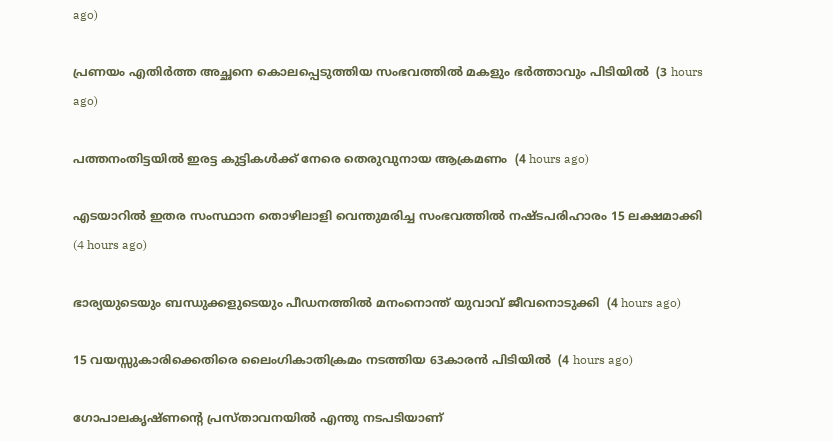ago)

പ്രണയം എതിര്‍ത്ത അച്ഛനെ കൊലപ്പെടുത്തിയ സംഭവത്തില്‍ മകളും ഭര്‍ത്താവും പിടിയില്‍  (3 hours ago)

പത്തനംതിട്ടയില്‍ ഇരട്ട കുട്ടികള്‍ക്ക് നേരെ തെരുവുനായ ആക്രമണം  (4 hours ago)

എടയാറില്‍ ഇതര സംസ്ഥാന തൊഴിലാളി വെന്തുമരിച്ച സംഭവത്തില്‍ നഷ്ടപരിഹാരം 15 ലക്ഷമാക്കി  (4 hours ago)

ഭാര്യയുടെയും ബന്ധുക്കളുടെയും പീഡനത്തില്‍ മനംനൊന്ത് യുവാവ് ജീവനൊടുക്കി  (4 hours ago)

15 വയസ്സുകാരിക്കെതിരെ ലൈംഗികാതിക്രമം നടത്തിയ 63കാരന്‍ പിടിയില്‍  (4 hours ago)

ഗോപാലകൃഷ്ണന്റെ പ്രസ്താവനയില്‍ എന്തു നടപടിയാണ്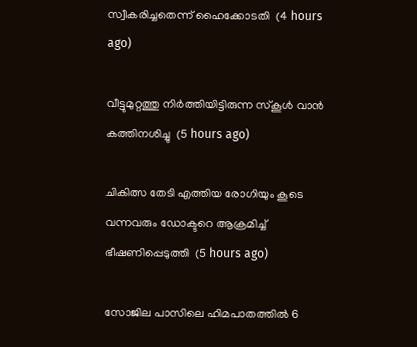സ്വീകരിച്ചതെന്ന് ഹൈക്കോടതി  (4 hours ago)

വീട്ടുമുറ്റത്തു നിര്‍ത്തിയിട്ടിരുന്ന സ്‌കൂള്‍ വാന്‍ കത്തിനശിച്ചു  (5 hours ago)

ചികിത്സ തേടി എത്തിയ രോഗിയും കൂടെ വന്നവരും ഡോക്ടറെ ആക്രമിച്ച് ഭീഷണിപ്പെടുത്തി  (5 hours ago)

സോജില പാസിലെ ഹിമപാതത്തില്‍ 6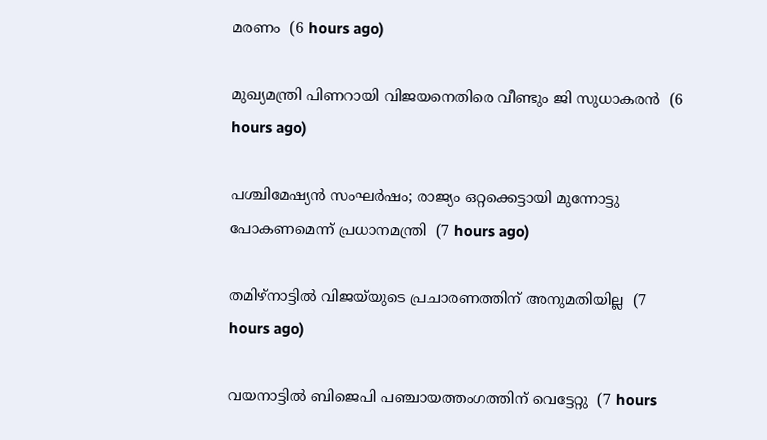മരണം  (6 hours ago)

മുഖ്യമന്ത്രി പിണറായി വിജയനെതിരെ വീണ്ടും ജി സുധാകരന്‍  (6 hours ago)

പശ്ചിമേഷ്യന്‍ സംഘര്‍ഷം; രാജ്യം ഒറ്റക്കെട്ടായി മുന്നോട്ടു പോകണമെന്ന് പ്രധാനമന്ത്രി  (7 hours ago)

തമിഴ്‌നാട്ടില്‍ വിജയ്‌യുടെ പ്രചാരണത്തിന് അനുമതിയില്ല  (7 hours ago)

വയനാട്ടില്‍ ബിജെപി പഞ്ചായത്തംഗത്തിന് വെട്ടേറ്റു  (7 hours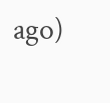ago)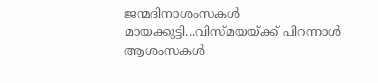ജന്മദിനാശംസകള്‍ മായക്കുട്ടി...വിസ്മയയ്ക്ക് പിറന്നാള്‍ ആശംസകള്‍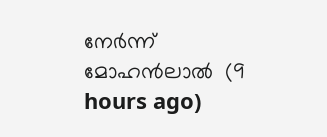നേര്‍ന്ന് മോഹന്‍ലാല്‍  (9 hours ago)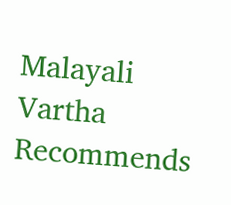Malayali Vartha Recommends